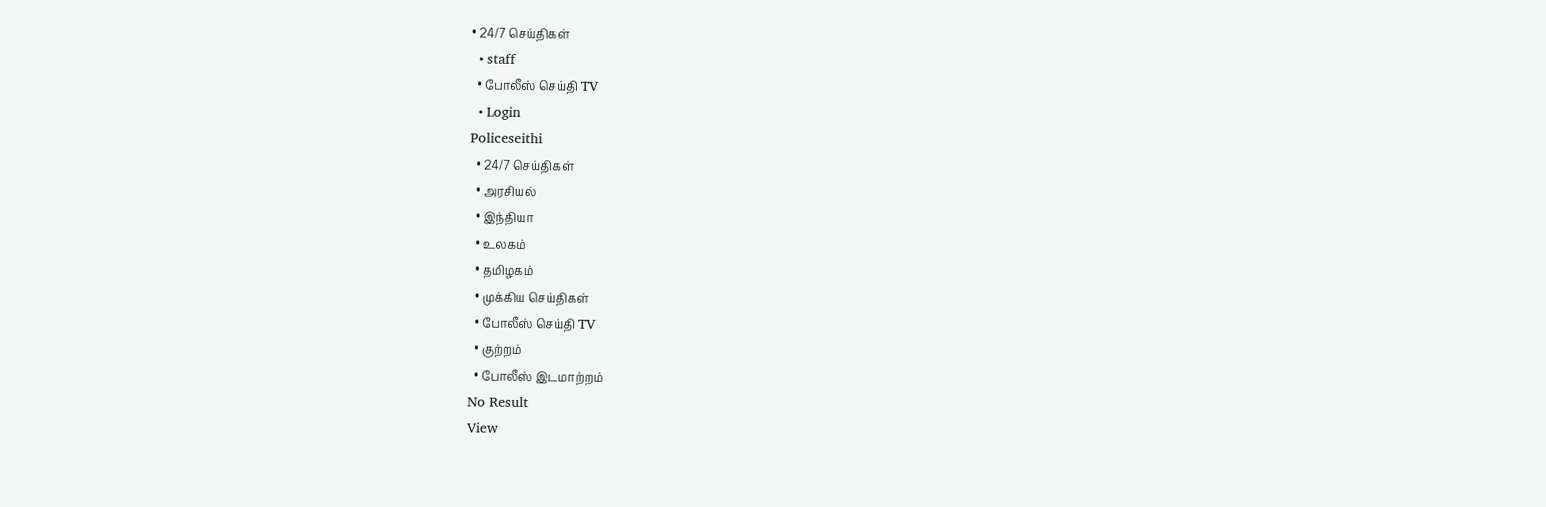• 24/7 செய்திகள்
  • staff
  • போலீஸ் செய்தி TV
  • Login
Policeseithi
  • 24/7 செய்திகள்
  • அரசியல்
  • இந்தியா
  • உலகம்
  • தமிழகம்
  • முக்கிய செய்திகள்
  • போலீஸ் செய்தி TV
  • குற்றம்
  • போலீஸ் இடமாற்றம்
No Result
View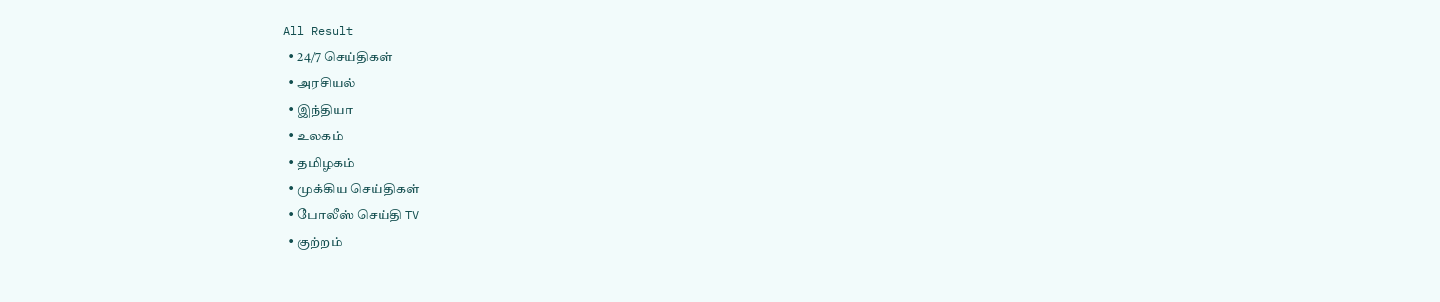All Result
  • 24/7 செய்திகள்
  • அரசியல்
  • இந்தியா
  • உலகம்
  • தமிழகம்
  • முக்கிய செய்திகள்
  • போலீஸ் செய்தி TV
  • குற்றம்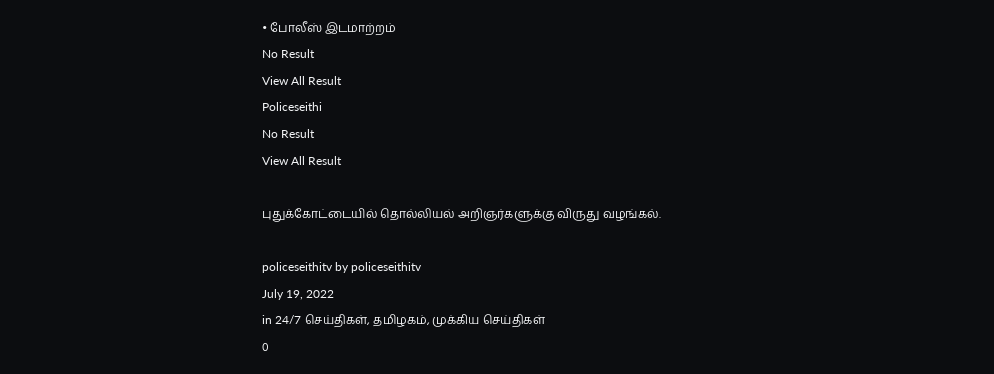• போலீஸ் இடமாற்றம்
No Result
View All Result
Policeseithi
No Result
View All Result

புதுக்கோட்டையில் தொல்லியல் அறிஞர்களுக்கு விருது வழங்கல்.

policeseithitv by policeseithitv
July 19, 2022
in 24/7 செய்திகள், தமிழகம், முக்கிய செய்திகள்
0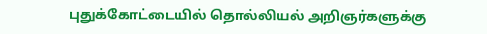புதுக்கோட்டையில் தொல்லியல் அறிஞர்களுக்கு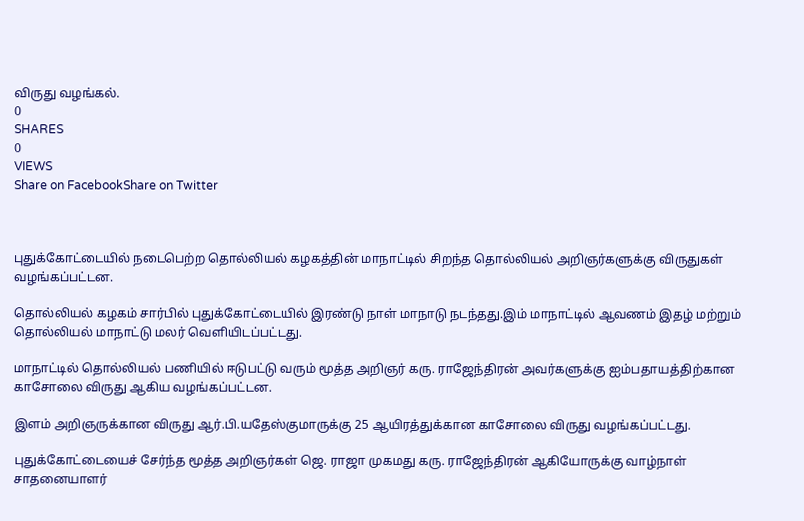விருது வழங்கல்.
0
SHARES
0
VIEWS
Share on FacebookShare on Twitter



புதுக்கோட்டையில் நடைபெற்ற தொல்லியல் கழகத்தின் மாநாட்டில் சிறந்த தொல்லியல் அறிஞர்களுக்கு விருதுகள் வழங்கப்பட்டன.

தொல்லியல் கழகம் சார்பில் புதுக்கோட்டையில் இரண்டு நாள் மாநாடு நடந்தது.இம் மாநாட்டில் ஆவணம் இதழ் மற்றும் தொல்லியல் மாநாட்டு மலர் வெளியிடப்பட்டது.

மாநாட்டில் தொல்லியல் பணியில் ஈடுபட்டு வரும் மூத்த அறிஞர் கரு. ராஜேந்திரன் அவர்களுக்கு ஐம்பதாயத்திற்கான காசோலை விருது ஆகிய வழங்கப்பட்டன.

இளம் அறிஞருக்கான விருது ஆர்.பி.யதேஸ்குமாருக்கு 25 ஆயிரத்துக்கான காசோலை விருது வழங்கப்பட்டது.

புதுக்கோட்டையைச் சேர்ந்த மூத்த அறிஞர்கள் ஜெ. ராஜா முகமது கரு. ராஜேந்திரன் ஆகியோருக்கு வாழ்நாள் சாதனையாளர்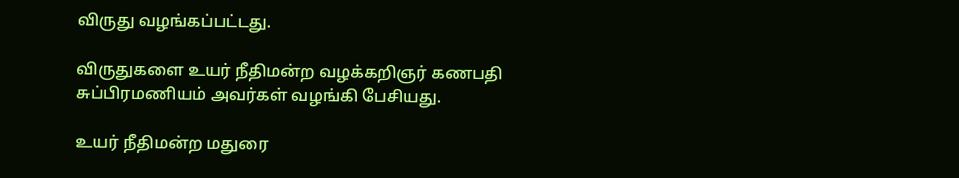விருது வழங்கப்பட்டது.

விருதுகளை உயர் நீதிமன்ற வழக்கறிஞர் கணபதி சுப்பிரமணியம் அவர்கள் வழங்கி பேசியது.

உயர் நீதிமன்ற மதுரை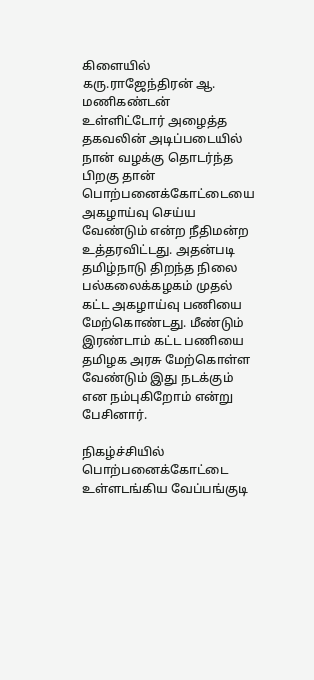கிளையில் கரு.ராஜேந்திரன் ஆ. மணிகண்டன் உள்ளிட்டோர் அழைத்த தகவலின் அடிப்படையில் நான் வழக்கு தொடர்ந்த பிறகு தான் பொற்பனைக்கோட்டையை அகழாய்வு செய்ய வேண்டும் என்ற நீதிமன்ற உத்தரவிட்டது. அதன்படி தமிழ்நாடு திறந்த நிலை பல்கலைக்கழகம் முதல் கட்ட அகழாய்வு பணியை மேற்கொண்டது. மீண்டும் இரண்டாம் கட்ட பணியை தமிழக அரசு மேற்கொள்ள வேண்டும் இது நடக்கும் என நம்புகிறோம் என்று பேசினார்.

நிகழ்ச்சியில் பொற்பனைக்கோட்டை உள்ளடங்கிய வேப்பங்குடி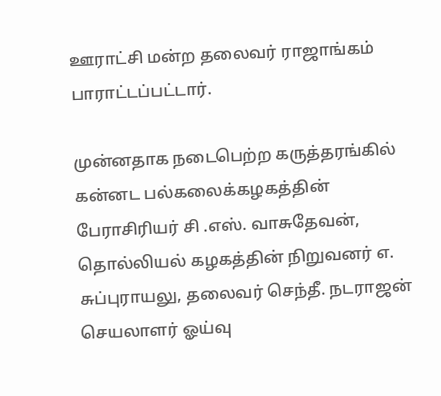ஊராட்சி மன்ற தலைவர் ராஜாங்கம் பாராட்டப்பட்டார்.

முன்னதாக நடைபெற்ற கருத்தரங்கில் கன்னட பல்கலைக்கழகத்தின் பேராசிரியர் சி .எஸ். வாசுதேவன், தொல்லியல் கழகத்தின் நிறுவனர் எ. சுப்புராயலு, தலைவர் செந்தீ. நடராஜன் செயலாளர் ஓய்வு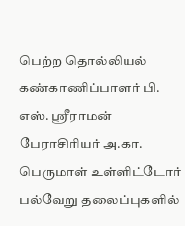பெற்ற தொல்லியல் கண்காணிப்பாளர் பி. எஸ். ஸ்ரீராமன் பேராசிரியர் அ.கா. பெருமாள் உள்ளிட்டோர் பல்வேறு தலைப்புகளில்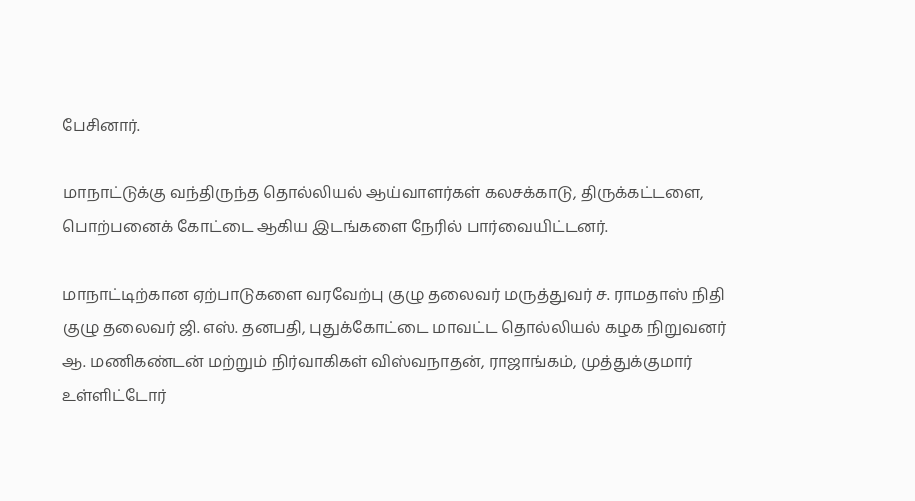பேசினார்.

மாநாட்டுக்கு வந்திருந்த தொல்லியல் ஆய்வாளர்கள் கலசக்காடு, திருக்கட்டளை, பொற்பனைக் கோட்டை ஆகிய இடங்களை நேரில் பார்வையிட்டனர்.

மாநாட்டிற்கான ஏற்பாடுகளை வரவேற்பு குழு தலைவர் மருத்துவர் ச. ராமதாஸ் நிதி குழு தலைவர் ஜி. எஸ். தனபதி, புதுக்கோட்டை மாவட்ட தொல்லியல் கழக நிறுவனர் ஆ. மணிகண்டன் மற்றும் நிர்வாகிகள் விஸ்வநாதன், ராஜாங்கம், முத்துக்குமார் உள்ளிட்டோர்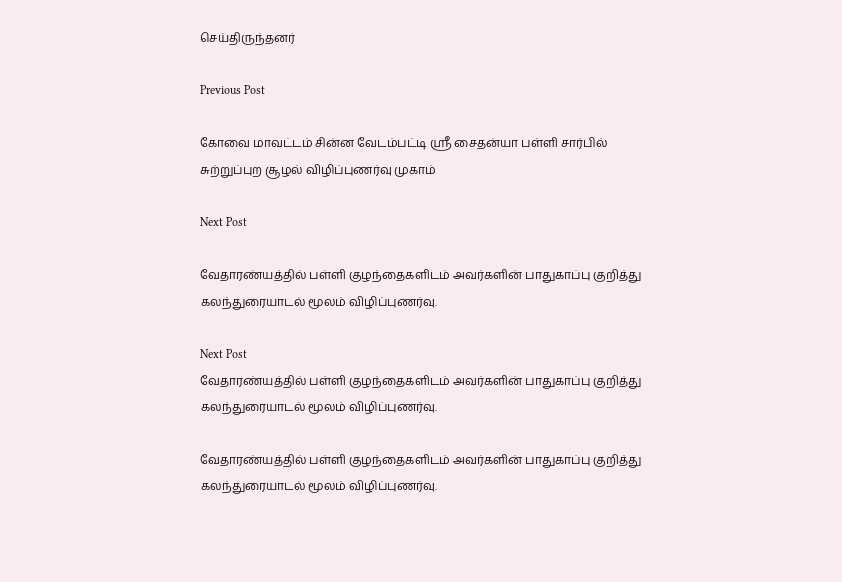செய்திருந்தனர்

Previous Post

கோவை மாவட்டம் சின்ன வேடம்பட்டி ஸ்ரீ சைதன்யா பள்ளி சார்பில் சுற்றுப்புற சூழல் விழிப்புணர்வு முகாம்

Next Post

வேதாரண்யத்தில் பள்ளி குழந்தைகளிடம் அவர்களின் பாதுகாப்பு குறித்து கலந்துரையாடல் மூலம் விழிப்புணர்வு.

Next Post
வேதாரண்யத்தில் பள்ளி குழந்தைகளிடம் அவர்களின் பாதுகாப்பு குறித்து கலந்துரையாடல் மூலம் விழிப்புணர்வு.

வேதாரண்யத்தில் பள்ளி குழந்தைகளிடம் அவர்களின் பாதுகாப்பு குறித்து கலந்துரையாடல் மூலம் விழிப்புணர்வு.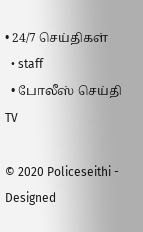• 24/7 செய்திகள்
  • staff
  • போலீஸ் செய்தி TV

© 2020 Policeseithi - Designed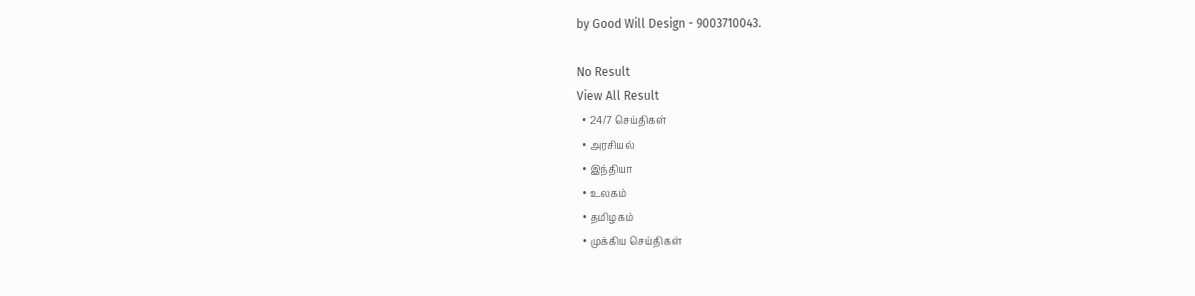by Good Will Design - 9003710043.

No Result
View All Result
  • 24/7 செய்திகள்
  • அரசியல்
  • இந்தியா
  • உலகம்
  • தமிழகம்
  • முக்கிய செய்திகள்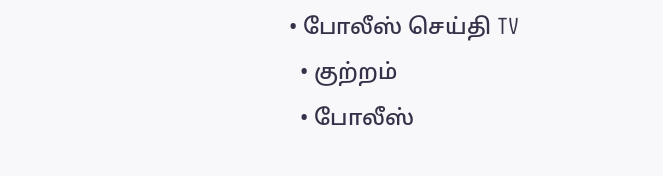• போலீஸ் செய்தி TV
  • குற்றம்
  • போலீஸ்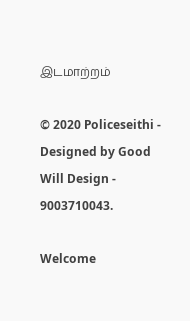இடமாற்றம்

© 2020 Policeseithi - Designed by Good Will Design - 9003710043.

Welcome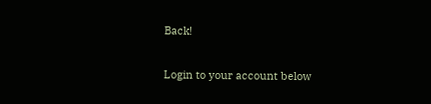Back!

Login to your account below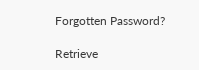Forgotten Password?

Retrieve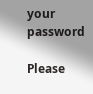your password

Please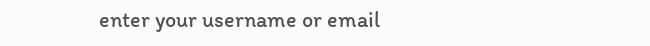enter your username or email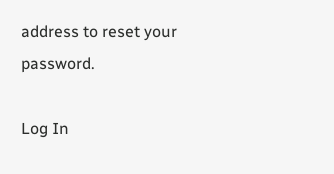address to reset your password.

Log In